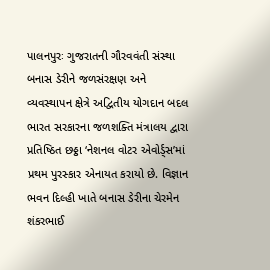પાલનપુરઃ ગુજરાતની ગૌરવવંતી સંસ્થા બનાસ ડેરીને જળસંરક્ષણ અને વ્યવસ્થાપન ક્ષેત્રે અદ્વિતીય યોગદાન બદલ ભારત સરકારના જળશક્તિ મંત્રાલય દ્વારા પ્રતિષ્ઠિત છઠ્ઠા ‘નેશનલ વોટર એવોર્ડ્સ’માં પ્રથમ પુરસ્કાર એનાયત કરાયો છે. વિજ્ઞાન ભવન દિલ્હી ખાતે બનાસ ડેરીના ચેરમેન શંકરભાઈ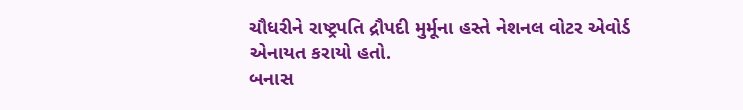ચૌધરીને રાષ્ટ્રપતિ દ્રૌપદી મુર્મૂના હસ્તે નેશનલ વોટર એવોર્ડ એનાયત કરાયો હતો.
બનાસ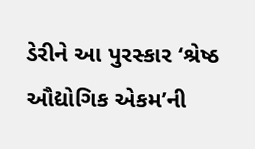ડેરીને આ પુરસ્કાર ‘શ્રેષ્ઠ ઔદ્યોગિક એકમ’ની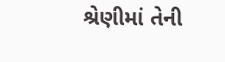શ્રેણીમાં તેની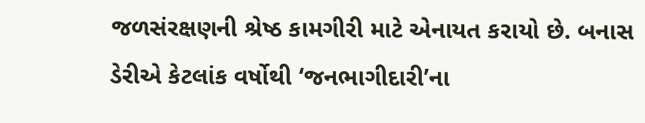જળસંરક્ષણની શ્રેષ્ઠ કામગીરી માટે એનાયત કરાયો છે. બનાસ ડેરીએ કેટલાંક વર્ષોથી ‘જનભાગીદારી’ના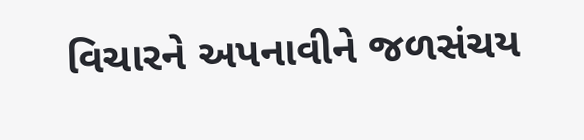વિચારને અપનાવીને જળસંચય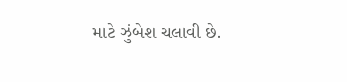માટે ઝુંબેશ ચલાવી છે.